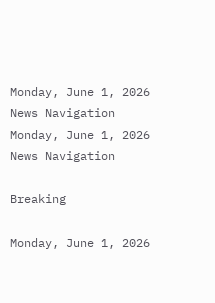Monday, June 1, 2026
News Navigation
Monday, June 1, 2026
News Navigation

Breaking

Monday, June 1, 2026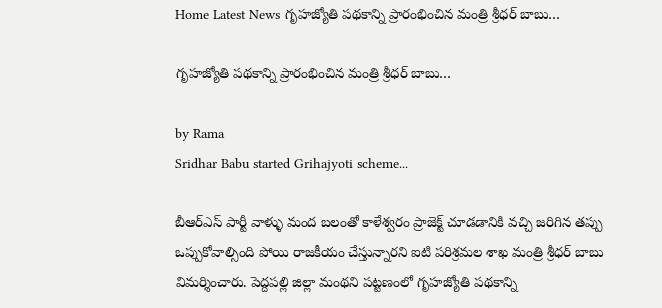Home Latest News గృహజ్యోతి పథకాన్ని ప్రారంభించిన మంత్రి శ్రీధర్ బాబు…

గృహజ్యోతి పథకాన్ని ప్రారంభించిన మంత్రి శ్రీధర్ బాబు…

by Rama
Sridhar Babu started Grihajyoti scheme...

బీఆర్ఎస్ పార్టీ వాళ్ళు మంద బలంతో కాళేశ్వరం ప్రాజెక్ట్ చూడడానికి వచ్చి జరిగిన తప్పు ఒప్పుకోవాల్సింది పోయి రాజకీయం చేస్తున్నారని ఐటి పరిశ్రమల శాఖ మంత్రి శ్రీధర్ బాబు విమర్శించారు. పెద్దపల్లి జిల్లా మంథని పట్టణంలో గృహజ్యోతి పథకాన్ని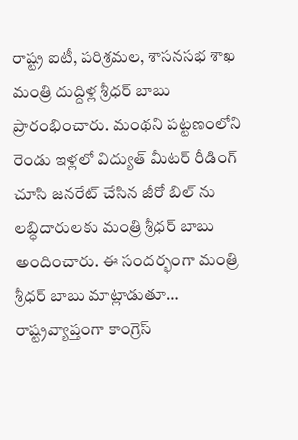రాష్ట్ర ఐటీ, పరిశ్రమల, శాసనసభ శాఖ మంత్రి దుద్దిళ్ల శ్రీధర్ బాబు ప్రారంభించారు. మంథని పట్టణంలోని రెండు ఇళ్లలో విద్యుత్ మీటర్ రీడింగ్ చూసి జనరేట్ చేసిన జీరో బిల్ ను లబ్ధిదారులకు మంత్రి శ్రీధర్ బాబు అందించారు. ఈ సందర్భంగా మంత్రి శ్రీధర్ బాబు మాట్లాడుతూ… రాష్ట్రవ్యాప్తంగా కాంగ్రెస్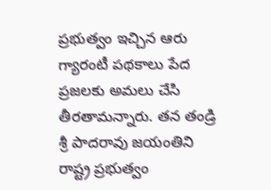ప్రభుత్వం ఇచ్చిన ఆరు గ్యారంటీ పథకాలు పేద ప్రజలకు అమలు చేసి తీరతామన్నారు. తన తండ్రి శ్రీ పాదరావు జయంతిని రాష్ట్ర ప్రభుత్వం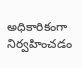అధికారికంగా నిర్వహించడం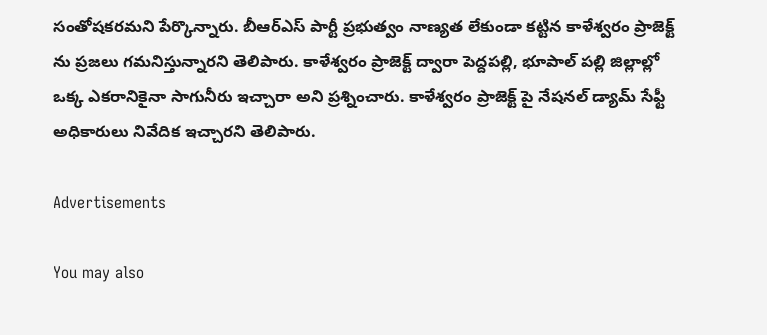సంతోషకరమని పేర్కొన్నారు. బీఆర్ఎస్ పార్టీ ప్రభుత్వం నాణ్యత లేకుండా కట్టిన కాళేశ్వరం ప్రాజెక్ట్ ను ప్రజలు గమనిస్తున్నారని తెలిపారు. కాళేశ్వరం ప్రాజెక్ట్ ద్వారా పెద్దపల్లి, భూపాల్ పల్లి జిల్లాల్లో ఒక్క ఎకరానికైనా సాగునీరు ఇచ్చారా అని ప్రశ్నించారు. కాళేశ్వరం ప్రాజెక్ట్ పై నేషనల్ డ్యామ్ సేఫ్టీ అధికారులు నివేదిక ఇచ్చారని తెలిపారు.

Advertisements

You may also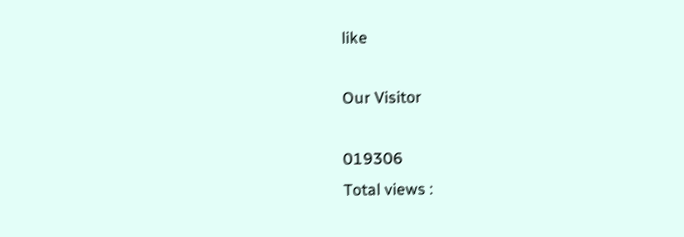like

Our Visitor

019306
Total views :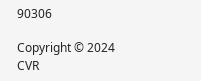90306

Copyright © 2024 CVR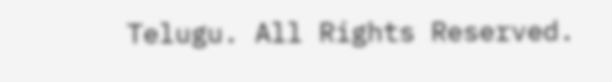Telugu. All Rights Reserved.